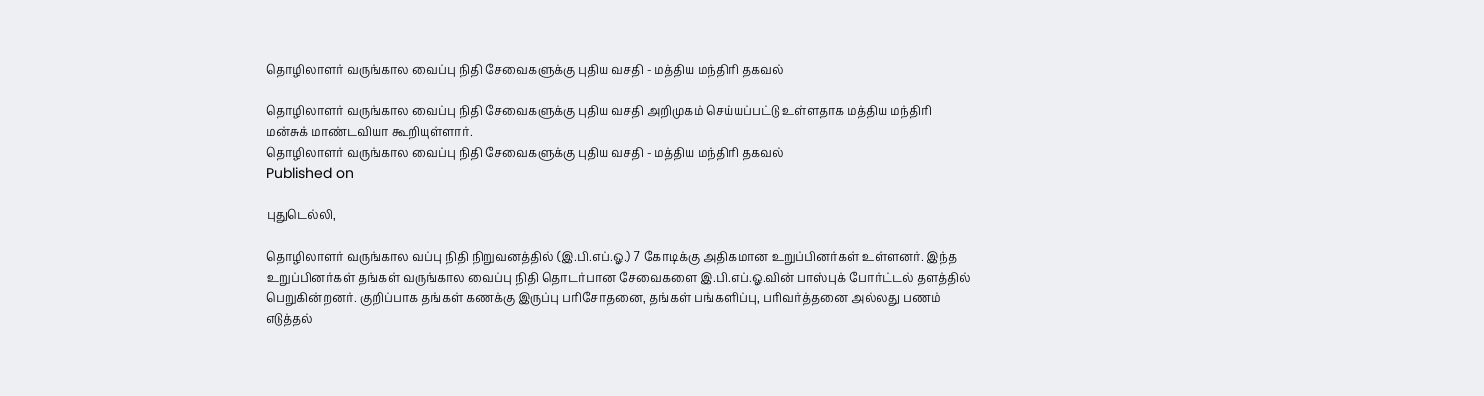தொழிலாளர் வருங்கால வைப்பு நிதி சேவைகளுக்கு புதிய வசதி - மத்திய மந்திரி தகவல்

தொழிலாளர் வருங்கால வைப்பு நிதி சேவைகளுக்கு புதிய வசதி அறிமுகம் செய்யப்பட்டு உள்ளதாக மத்திய மந்திரி மன்சுக் மாண்டவியா கூறியுள்ளார்.
தொழிலாளர் வருங்கால வைப்பு நிதி சேவைகளுக்கு புதிய வசதி - மத்திய மந்திரி தகவல்
Published on

புதுடெல்லி,

தொழிலாளர் வருங்கால வப்பு நிதி நிறுவனத்தில் (இ.பி.எப்.ஓ.) 7 கோடிக்கு அதிகமான உறுப்பினர்கள் உள்ளனர். இந்த உறுப்பினர்கள் தங்கள் வருங்கால வைப்பு நிதி தொடர்பான சேவைகளை இ.பி.எப்.ஓ.வின் பாஸ்புக் போர்ட்டல் தளத்தில் பெறுகின்றனர். குறிப்பாக தங்கள் கணக்கு இருப்பு பரிசோதனை, தங்கள் பங்களிப்பு, பரிவர்த்தனை அல்லது பணம் எடுத்தல்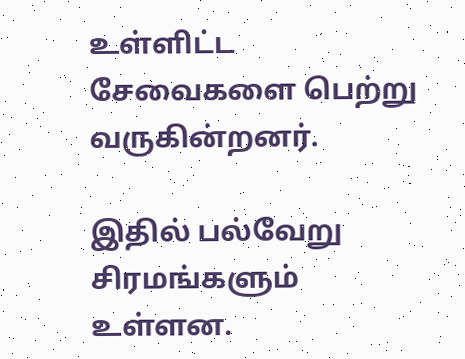உள்ளிட்ட சேவைகளை பெற்று வருகின்றனர்.

இதில் பல்வேறு சிரமங்களும் உள்ளன.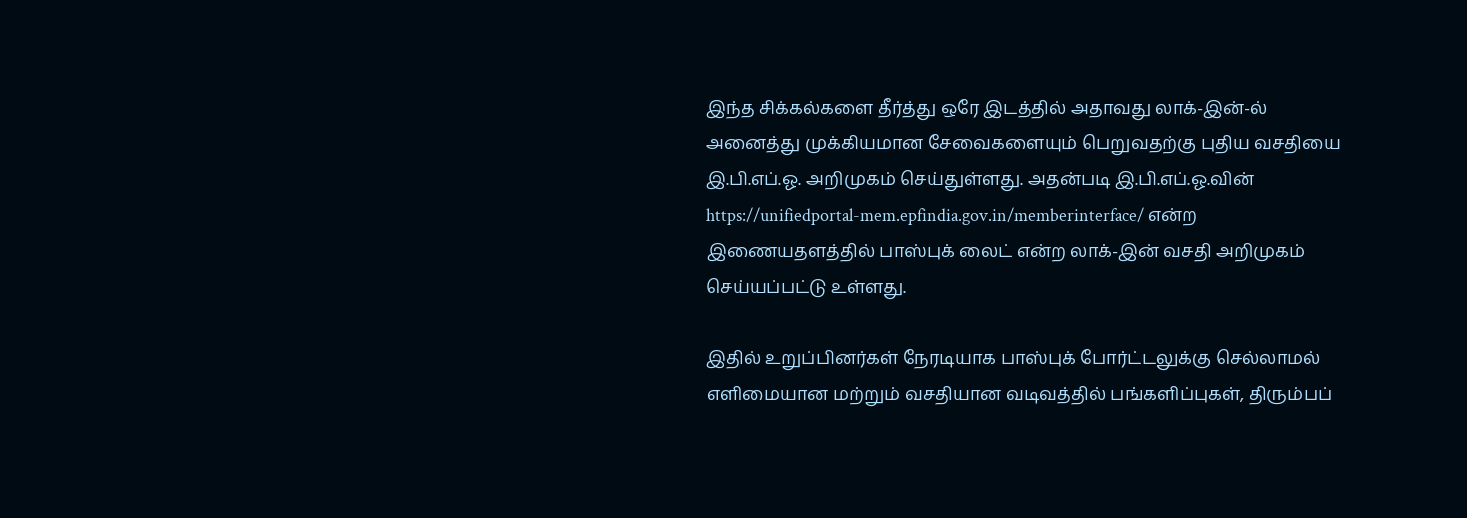இந்த சிக்கல்களை தீர்த்து ஒரே இடத்தில் அதாவது லாக்-இன்-ல் அனைத்து முக்கியமான சேவைகளையும் பெறுவதற்கு புதிய வசதியை இ.பி.எப்.ஓ. அறிமுகம் செய்துள்ளது. அதன்படி இ.பி.எப்.ஓ.வின் https://unifiedportal-mem.epfindia.gov.in/memberinterface/ என்ற இணையதளத்தில் பாஸ்புக் லைட் என்ற லாக்-இன் வசதி அறிமுகம் செய்யப்பட்டு உள்ளது.

இதில் உறுப்பினர்கள் நேரடியாக பாஸ்புக் போர்ட்டலுக்கு செல்லாமல் எளிமையான மற்றும் வசதியான வடிவத்தில் பங்களிப்புகள், திரும்பப்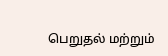பெறுதல் மற்றும்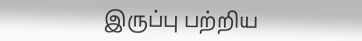இருப்பு பற்றிய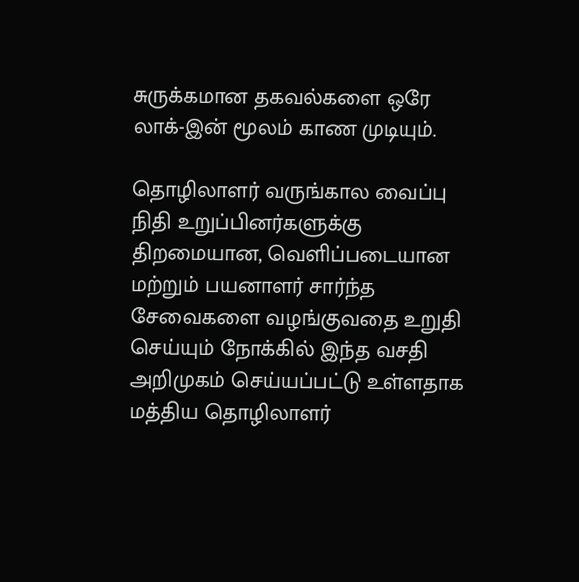சுருக்கமான தகவல்களை ஒரே லாக்-இன் மூலம் காண முடியும்.

தொழிலாளர் வருங்கால வைப்பு நிதி உறுப்பினர்களுக்கு திறமையான, வெளிப்படையான மற்றும் பயனாளர் சார்ந்த சேவைகளை வழங்குவதை உறுதி செய்யும் நோக்கில் இந்த வசதி அறிமுகம் செய்யப்பட்டு உள்ளதாக மத்திய தொழிலாளர்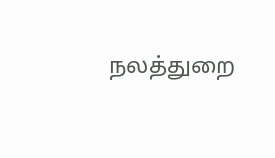நலத்துறை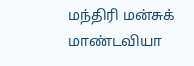மந்திரி மன்சுக் மாண்டவியா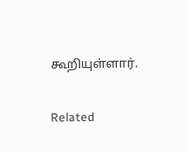கூறியுள்ளார்.

Related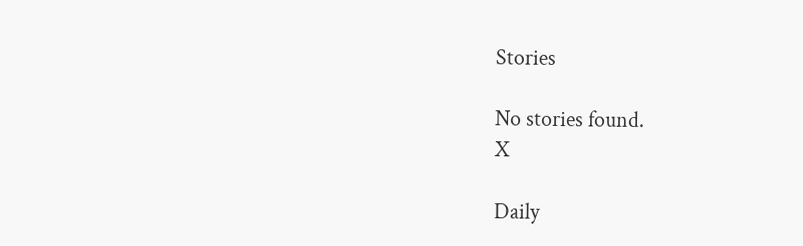Stories

No stories found.
X

Daily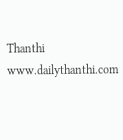Thanthi
www.dailythanthi.com